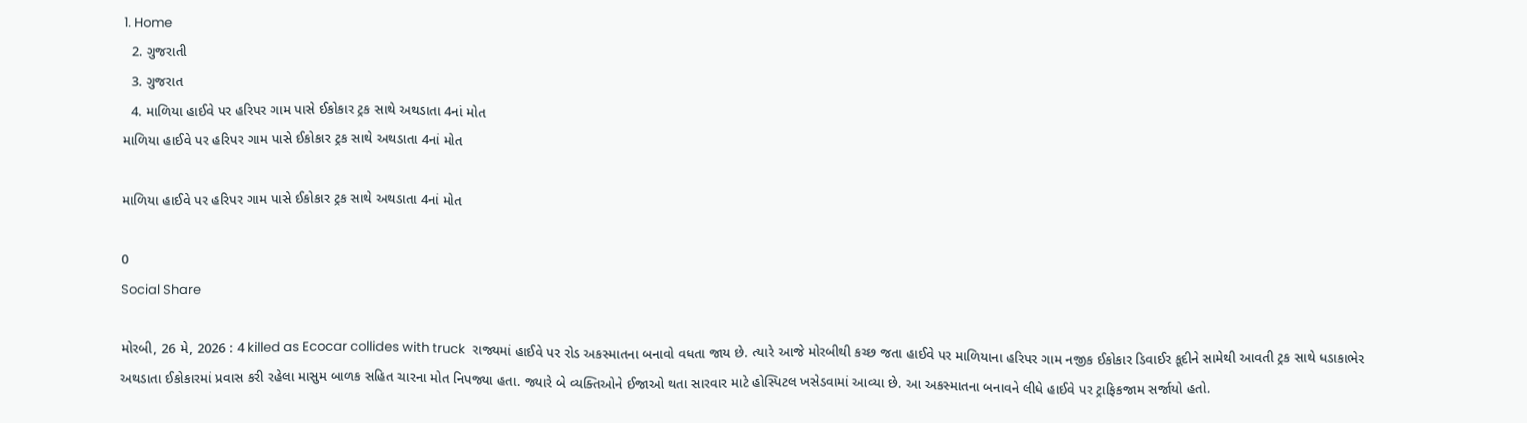1. Home
  2. ગુજરાતી
  3. ગુજરાત
  4. માળિયા હાઈવે પર હરિપર ગામ પાસે ઈકોકાર ટ્રક સાથે અથડાતા 4નાં મોત
માળિયા હાઈવે પર હરિપર ગામ પાસે ઈકોકાર ટ્રક સાથે અથડાતા 4નાં મોત

માળિયા હાઈવે પર હરિપર ગામ પાસે ઈકોકાર ટ્રક સાથે અથડાતા 4નાં મોત

0
Social Share

મોરબી, 26 મે, 2026 : 4 killed as Ecocar collides with truck  રાજ્યમાં હાઈવે પર રોડ અકસ્માતના બનાવો વધતા જાય છે. ત્યારે આજે મોરબીથી કચ્છ જતા હાઈવે પર માળિયાના હરિપર ગામ નજીક ઈકોકાર ડિવાઈર કૂદીને સામેથી આવતી ટ્રક સાથે ધડાકાભેર અથડાતા ઈકોકારમાં પ્રવાસ કરી રહેલા માસુમ બાળક સહિત ચારના મોત નિપજ્યા હતા. જ્યારે બે વ્યક્તિઓને ઈજાઓ થતા સારવાર માટે હોસ્પિટલ ખસેડવામાં આવ્યા છે. આ અકસ્માતના બનાવને લીધે હાઈવે પર ટ્રાફિકજામ સર્જાયો હતો.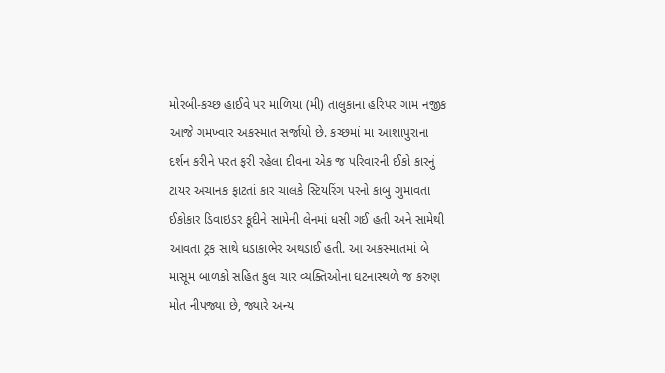મોરબી-કચ્છ હાઈવે પર માળિયા (મી) તાલુકાના હરિપર ગામ નજીક આજે ગમખ્વાર અકસ્માત સર્જાયો છે. કચ્છમાં મા આશાપુરાના દર્શન કરીને પરત ફરી રહેલા દીવના એક જ પરિવારની ઈકો કારનું ટાયર અચાનક ફાટતાં કાર ચાલકે સ્ટિયરિંગ પરનો કાબુ ગુમાવતા ઈકોકાર ડિવાઇડર કૂદીને સામેની લેનમાં ધસી ગઈ હતી અને સામેથી આવતા ટ્રક સાથે ધડાકાભેર અથડાઈ હતી. આ અકસ્માતમાં બે માસૂમ બાળકો સહિત કુલ ચાર વ્યક્તિઓના ઘટનાસ્થળે જ કરુણ મોત નીપજ્યા છે, જ્યારે અન્ય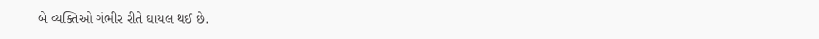બે વ્યક્તિઓ ગંભીર રીતે ઘાયલ થઈ છે.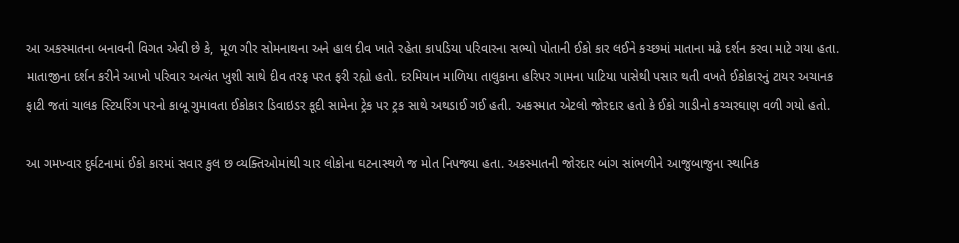આ અકસ્માતના બનાવની વિગત એવી છે કે,  મૂળ ગીર સોમનાથના અને હાલ દીવ ખાતે રહેતા કાપડિયા પરિવારના સભ્યો પોતાની ઈકો કાર લઈને કચ્છમાં માતાના મઢે દર્શન કરવા માટે ગયા હતા. માતાજીના દર્શન કરીને આખો પરિવાર અત્યંત ખુશી સાથે દીવ તરફ પરત ફરી રહ્યો હતો. દરમિયાન માળિયા તાલુકાના હરિપર ગામના પાટિયા પાસેથી પસાર થતી વખતે ઈકોકારનું ટાયર અચાનક ફાટી જતાં ચાલક સ્ટિયરિંગ પરનો કાબૂ ગુમાવતા ઈકોકાર ડિવાઇડર કૂદી સામેના ટ્રેક પર ટ્રક સાથે અથડાઈ ગઈ હતી. અકસ્માત એટલો જોરદાર હતો કે ઈકો ગાડીનો કચ્ચરઘાણ વળી ગયો હતો.

આ ગમખ્વાર દુર્ઘટનામાં ઈકો કારમાં સવાર કુલ છ વ્યક્તિઓમાંથી ચાર લોકોના ઘટનાસ્થળે જ મોત નિપજ્યા હતા. અકસ્માતની જોરદાર બાંગ સાંભળીને આજુબાજુના સ્થાનિક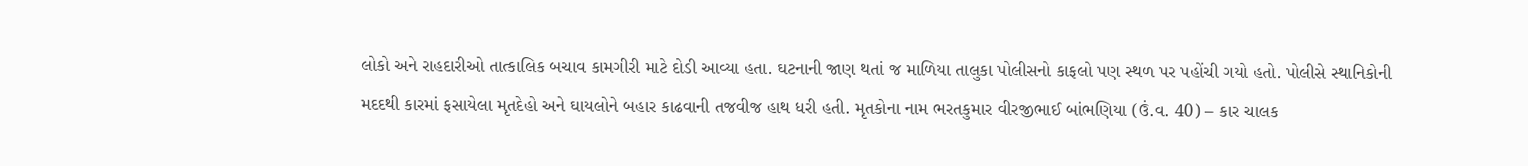લોકો અને રાહદારીઓ તાત્કાલિક બચાવ કામગીરી માટે દોડી આવ્યા હતા. ઘટનાની જાણ થતાં જ માળિયા તાલુકા પોલીસનો કાફલો પણ સ્થળ પર પહોંચી ગયો હતો. પોલીસે સ્થાનિકોની મદદથી કારમાં ફસાયેલા મૃતદેહો અને ઘાયલોને બહાર કાઢવાની તજવીજ હાથ ધરી હતી. મૃતકોના નામ ભરતકુમાર વીરજીભાઈ બાંભણિયા (ઉં.વ. 40) – કાર ચાલક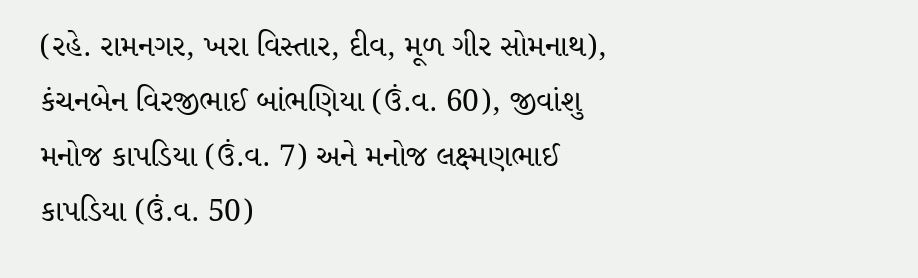(રહે. રામનગર, ખરા વિસ્તાર, દીવ, મૂળ ગીર સોમનાથ), કંચનબેન વિરજીભાઈ બાંભણિયા (ઉં.વ. 60), જીવાંશુ મનોજ કાપડિયા (ઉં.વ. 7) અને મનોજ લક્ષ્મણભાઈ કાપડિયા (ઉં.વ. 50)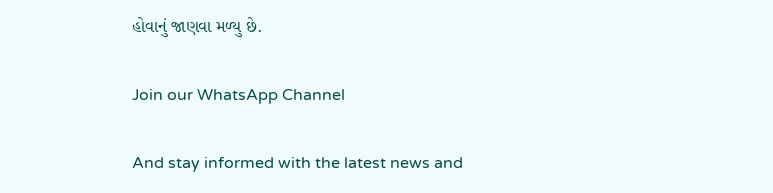હોવાનું જાણવા મળ્યુ છે.

Join our WhatsApp Channel

And stay informed with the latest news and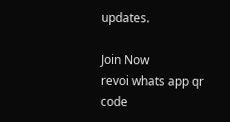updates.

Join Now
revoi whats app qr code